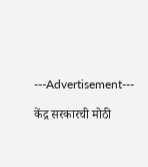---Advertisement---

केंद्र सरकारची मोठी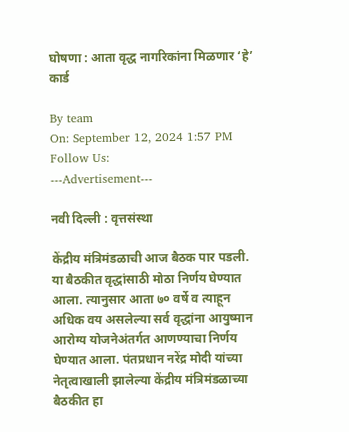घोषणा : आता वृद्ध नागरिकांना मिळणार ‘हे’ कार्ड

By team
On: September 12, 2024 1:57 PM
Follow Us:
---Advertisement---

नवी दिल्ली : वृत्तसंस्था

केंद्रीय मंत्रिमंडळाची आज बैठक पार पडली. या बैठकीत वृद्धांसाठी मोठा निर्णय घेण्यात आला. त्यानुसार आता ७० वर्षे व त्याहून अधिक वय असलेल्या सर्व वृद्धांना आयुष्मान आरोग्य योजनेअंतर्गत आणण्याचा निर्णय घेण्यात आला. पंतप्रधान नरेंद्र मोदी यांच्या नेतृत्वाखाली झालेल्या केंद्रीय मंत्रिमंडळाच्या बैठकीत हा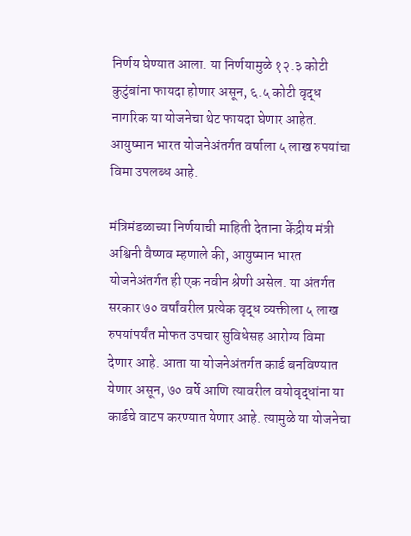निर्णय घेण्यात आला. या निर्णयामुळे १२.३ कोटी कुटुंबांना फायदा होणार असून, ६.५ कोटी वृद्ध नागरिक या योजनेचा थेट फायदा घेणार आहेत. आयुष्मान भारत योजनेअंतर्गत वर्षाला ५ लाख रुपयांचा विमा उपलब्ध आहे.

मंत्रिमंडळाच्या निर्णयाची माहिती देताना केंद्रीय मंत्री अश्विनी वैष्णव म्हणाले की, आयुष्मान भारत योजनेअंतर्गत ही एक नवीन श्रेणी असेल. या अंतर्गत सरकार ७० वर्षांवरील प्रत्येक वृद्ध व्यक्तीला ५ लाख रुपयांपर्यंत मोफत उपचार सुविधेसह आरोग्य विमा देणार आहे. आता या योजनेअंतर्गत कार्ड बनविण्यात येणार असून, ७० वर्षे आणि त्यावरील वयोवृद्धांना या कार्डचे वाटप करण्यात येणार आहे. त्यामुळे या योजनेचा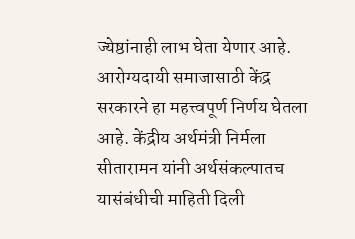ज्येष्ठांनाही लाभ घेता येणार आहे. आरोग्यदायी समाजासाठी केंद्र सरकारने हा महत्त्वपूर्ण निर्णय घेतला आहे. केंद्रीय अर्थमंत्री निर्मला सीतारामन यांनी अर्थसंकल्पातच यासंबंधीची माहिती दिली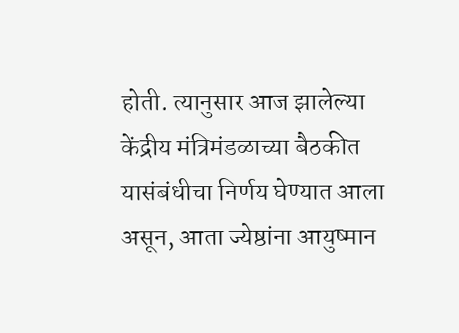होती. त्यानुसार आज झालेल्या केंद्रीय मंत्रिमंडळाच्या बैठकीत यासंबंधीचा निर्णय घेण्यात आला असून, आता ज्येष्ठांना आयुष्मान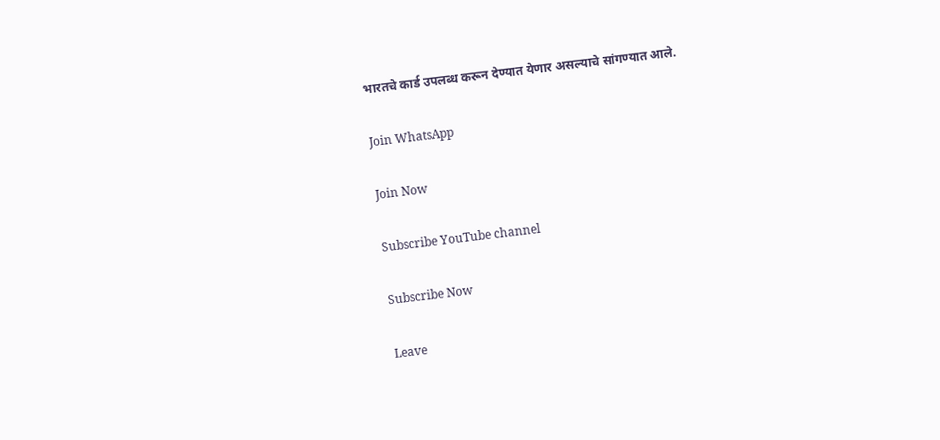भारतचे कार्ड उपलब्ध करून देण्यात येणार असल्याचे सांगण्यात आले.

Join WhatsApp

Join Now

Subscribe YouTube channel

Subscribe Now

Leave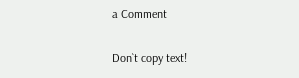a Comment

Don`t copy text!